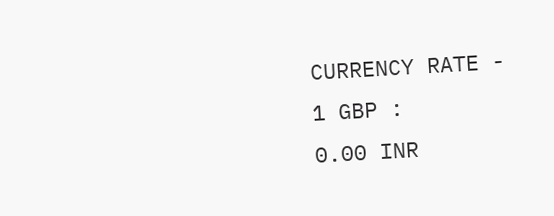CURRENCY RATE -
1 GBP :
0.00 INR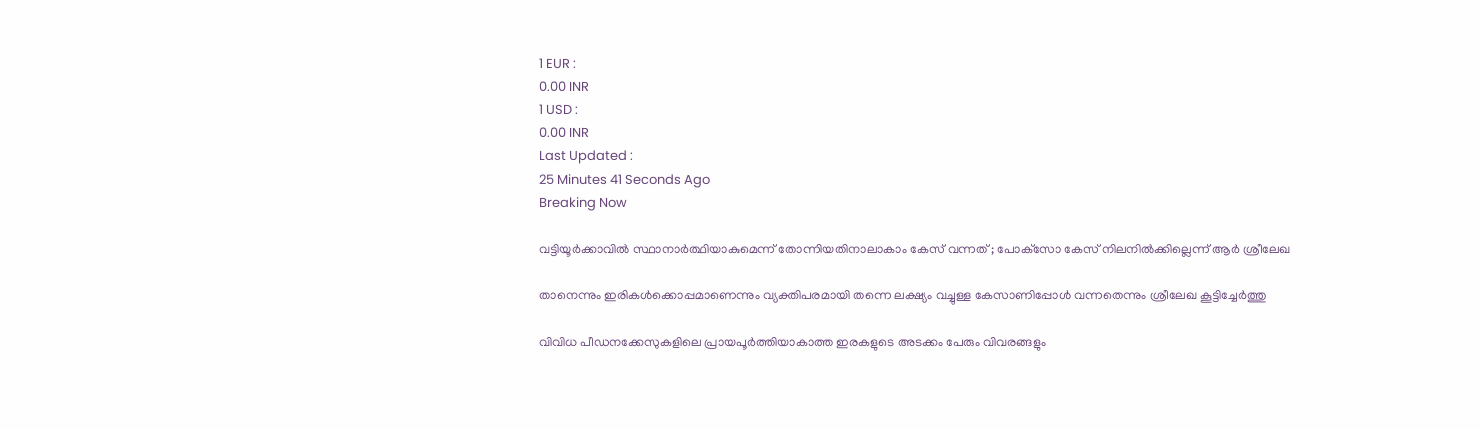1 EUR :
0.00 INR
1 USD :
0.00 INR
Last Updated :
25 Minutes 41 Seconds Ago
Breaking Now

വട്ടിയൂര്‍ക്കാവില്‍ സ്ഥാനാര്‍ത്ഥിയാകുമെന്ന് തോന്നിയതിനാലാകാം കേസ് വന്നത് ; പോക്‌സോ കേസ് നിലനില്‍ക്കില്ലെന്ന് ആര്‍ ശ്രീലേഖ

താനെന്നും ഇരികള്‍ക്കൊപ്പമാണെന്നും വ്യക്തിപരമായി തന്നെ ലക്ഷ്യം വച്ചുള്ള കേസാണിപ്പോള്‍ വന്നതെന്നും ശ്രീലേഖ കൂട്ടിച്ചേര്‍ത്തു

വിവിധ പീഡനക്കേസുകളിലെ പ്രായപൂര്‍ത്തിയാകാത്ത ഇരകളുടെ അടക്കം പേരും വിവരങ്ങളും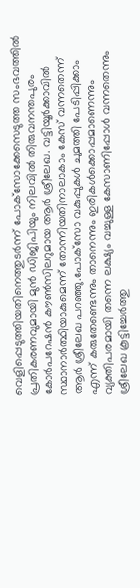വെളിപ്പെടുത്തിയതിനെത്തുടര്‍ന്ന് പോക്‌സോക്കേസെടുത്ത സംഭവത്തില്‍ പ്രതികരണവുമായി മുന്‍ ഡിജിപിയും നിലവില്‍ തിരുവനന്തപുരം കോര്‍പറേഷന്‍ കൗണ്‍സിലറുമായ ആര്‍ ശ്രീലേഖ. വട്ടിയൂര്‍ക്കാവില്‍ സ്ഥാനാര്‍ത്ഥിയാകുമെന്ന് തോന്നിയതിനാലാകാം കേസ് വന്നതെന്ന് ആര്‍ ശ്രീലേഖ പറഞ്ഞു.പോക്‌സോ വകുപ്പുകള്‍ ചുമത്തി പേടിപ്പിക്കാം എന്ന് കരുതേണ്ടെന്നും താനെന്നും ഇരികള്‍ക്കൊപ്പമാണെന്നും വ്യക്തിപരമായി തന്നെ ലക്ഷ്യം വച്ചുള്ള കേസാണിപ്പോള്‍ വന്നതെന്നും ശ്രീലേഖ കൂട്ടിച്ചേര്‍ത്തു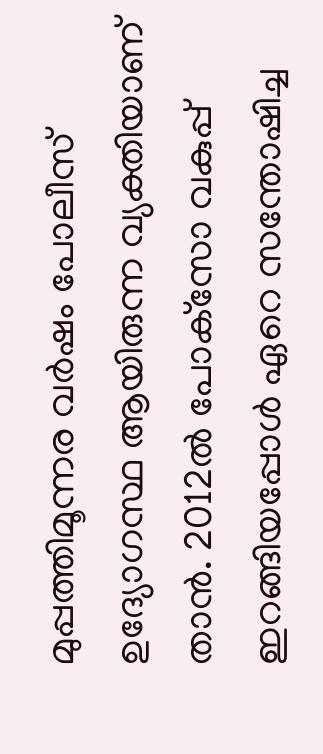മുപ്പത്തിമൂന്നര വര്‍ഷം പോലീസ് ഉദ്യോഗസ്ഥ ആയിരുന്ന വ്യക്തിയാണ് താന്‍. 2012ല്‍ പോക്‌സോ വകുപ്പ് ഇറങ്ങിയപ്പോള്‍ ഏറെ സന്തോഷിച്ച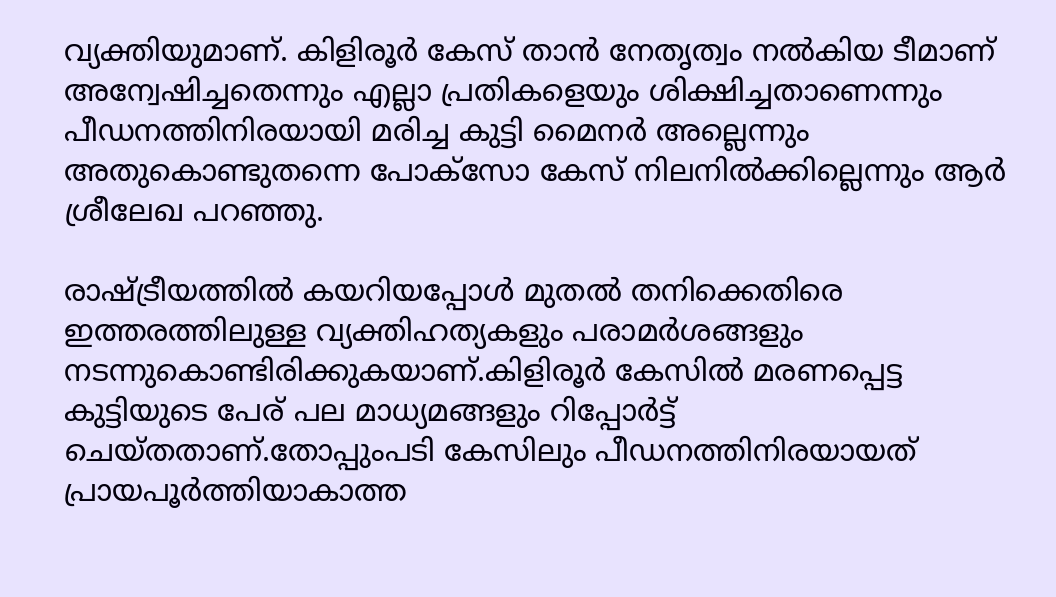വ്യക്തിയുമാണ്. കിളിരൂര്‍ കേസ് താന്‍ നേതൃത്വം നല്‍കിയ ടീമാണ് അന്വേഷിച്ചതെന്നും എല്ലാ പ്രതികളെയും ശിക്ഷിച്ചതാണെന്നും പീഡനത്തിനിരയായി മരിച്ച കുട്ടി മൈനര്‍ അല്ലെന്നും അതുകൊണ്ടുതന്നെ പോക്‌സോ കേസ് നിലനില്‍ക്കില്ലെന്നും ആര്‍ ശ്രീലേഖ പറഞ്ഞു.

രാഷ്ട്രീയത്തില്‍ കയറിയപ്പോള്‍ മുതല്‍ തനിക്കെതിരെ ഇത്തരത്തിലുള്ള വ്യക്തിഹത്യകളും പരാമര്‍ശങ്ങളും നടന്നുകൊണ്ടിരിക്കുകയാണ്.കിളിരൂര്‍ കേസില്‍ മരണപ്പെട്ട കുട്ടിയുടെ പേര് പല മാധ്യമങ്ങളും റിപ്പോര്‍ട്ട് ചെയ്തതാണ്.തോപ്പുംപടി കേസിലും പീഡനത്തിനിരയായത് പ്രായപൂര്‍ത്തിയാകാത്ത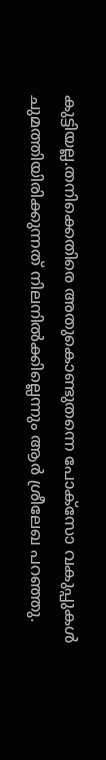കുട്ടിയല്ല.തനിക്കെതിരെ അതുകൊണ്ടുതന്നെ പോക്‌സോ വകുപ്പുകള്‍ ചുമത്തിയിരിക്കുന്നത് നിലനില്‍ക്കില്ലെന്നും ആര്‍ ശ്രീലേഖ പറഞ്ഞു.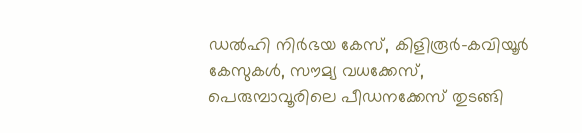ഡല്‍ഹി നിര്‍ഭയ കേസ്, കിളിരൂര്‍-കവിയൂര്‍ കേസുകള്‍, സൗമ്യ വധക്കേസ്, പെരുമ്പാവൂരിലെ പീഡനക്കേസ് തുടങ്ങി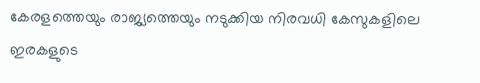കേരളത്തെയും രാജ്യത്തെയും നടുക്കിയ നിരവധി കേസുകളിലെ ഇരകളുടെ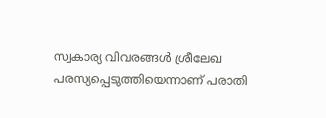സ്വകാര്യ വിവരങ്ങള്‍ ശ്രീലേഖ പരസ്യപ്പെടുത്തിയെന്നാണ് പരാതി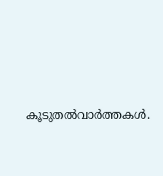കൂടുതല്‍വാര്‍ത്തകള്‍.